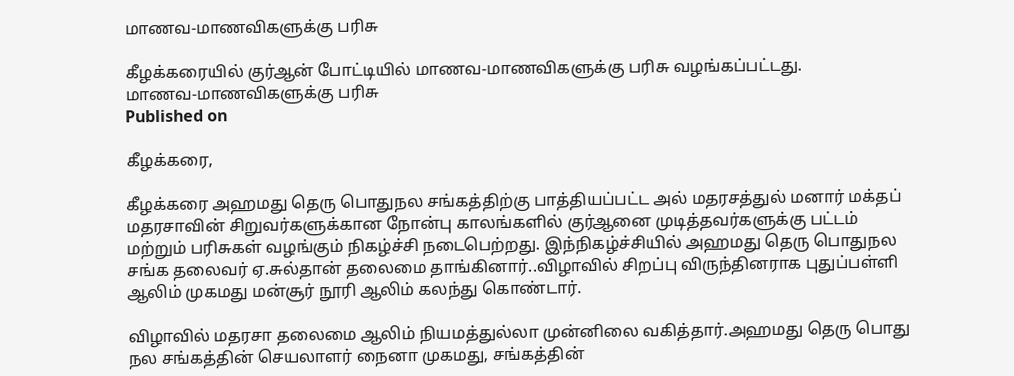மாணவ-மாணவிகளுக்கு பரிசு

கீழக்கரையில் குர்ஆன் போட்டியில் மாணவ-மாணவிகளுக்கு பரிசு வழங்கப்பட்டது.
மாணவ-மாணவிகளுக்கு பரிசு
Published on

கீழக்கரை,

கீழக்கரை அஹமது தெரு பொதுநல சங்கத்திற்கு பாத்தியப்பட்ட அல் மதரசத்துல் மனார் மக்தப் மதரசாவின் சிறுவர்களுக்கான நோன்பு காலங்களில் குர்ஆனை முடித்தவர்களுக்கு பட்டம் மற்றும் பரிசுகள் வழங்கும் நிகழ்ச்சி நடைபெற்றது. இந்நிகழ்ச்சியில் அஹமது தெரு பொதுநல சங்க தலைவர் ஏ.சுல்தான் தலைமை தாங்கினார்..விழாவில் சிறப்பு விருந்தினராக புதுப்பள்ளி ஆலிம் முகமது மன்சூர் நூரி ஆலிம் கலந்து கொண்டார்.

விழாவில் மதரசா தலைமை ஆலிம் நியமத்துல்லா முன்னிலை வகித்தார்.அஹமது தெரு பொது நல சங்கத்தின் செயலாளர் நைனா முகமது, சங்கத்தின்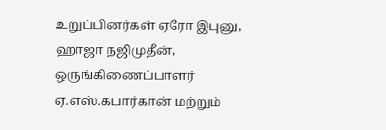உறுப்பினர்கள் ஏரோ இபுனு, ஹாஜா நஜிமுதீன், ஒருங்கிணைப்பாளர் ஏ.எஸ்.கபார்கான் மற்றும்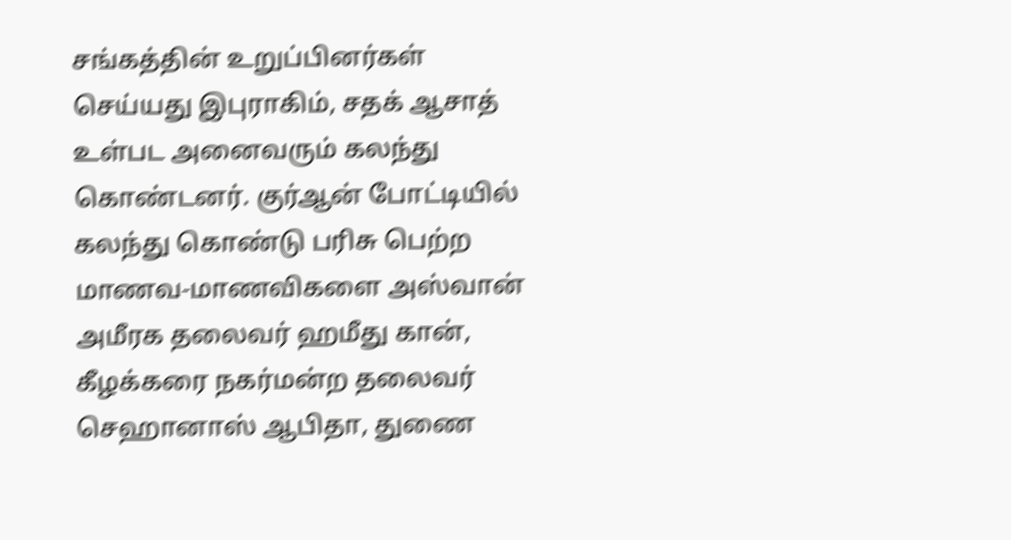சங்கத்தின் உறுப்பினர்கள் செய்யது இபுராகிம், சதக் ஆசாத் உள்பட அனைவரும் கலந்து கொண்டனர். குர்ஆன் போட்டியில் கலந்து கொண்டு பரிசு பெற்ற மாணவ-மாணவிகளை அஸ்வான் அமீரக தலைவர் ஹமீது கான், கீழக்கரை நகர்மன்ற தலைவர் செஹானாஸ் ஆபிதா, துணை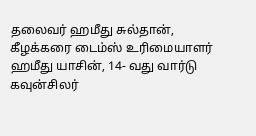தலைவர் ஹமீது சுல்தான், கீழக்கரை டைம்ஸ் உரிமையாளர் ஹமீது யாசின், 14- வது வார்டு கவுன்சிலர்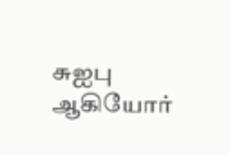சுஐபு ஆகியோர்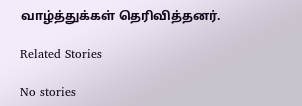வாழ்த்துக்கள் தெரிவித்தனர்.

Related Stories

No stories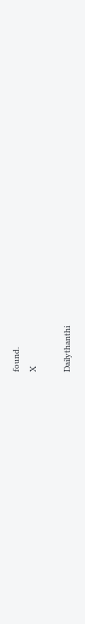found.
X

Dailythanthi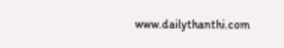www.dailythanthi.com